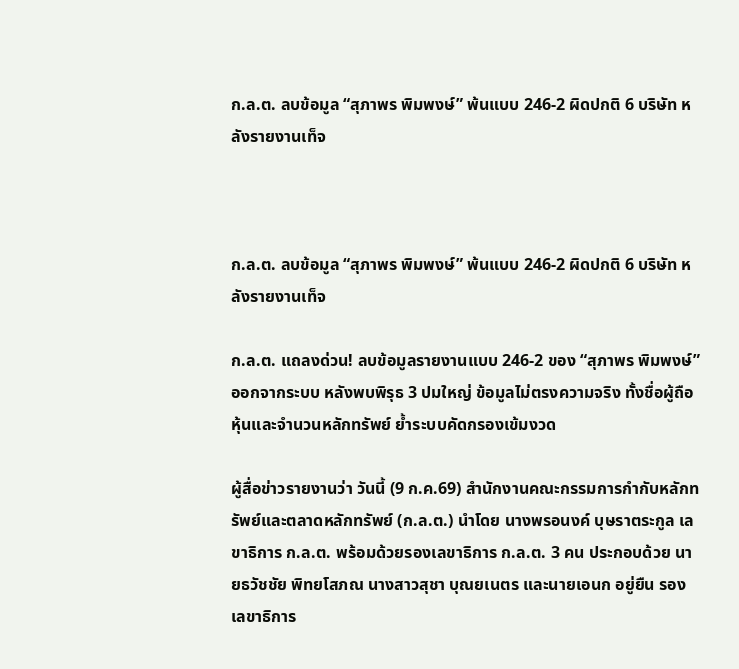ก.ล.ต. ลบข้อมูล “สุภาพร พิมพงษ์” พ้นแบบ 246-2 ผิดปกติ 6 บริษัท หลังรายงานเท็จ



ก.ล.ต. ลบข้อมูล “สุภาพร พิมพงษ์” พ้นแบบ 246-2 ผิดปกติ 6 บริษัท หลังรายงานเท็จ

ก.ล.ต. แถลงด่วน! ลบข้อมูลรายงานแบบ 246-2 ของ “สุภาพร พิมพงษ์” ออกจากระบบ หลังพบพิรุธ 3 ปมใหญ่ ข้อมูลไม่ตรงความจริง ทั้งชื่อผู้ถือหุ้นและจำนวนหลักทรัพย์ ย้ำระบบคัดกรองเข้มงวด

ผู้สื่อข่าวรายงานว่า วันนี้ (9 ก.ค.69) สำนักงานคณะกรรมการกำกับหลักทรัพย์และตลาดหลักทรัพย์ (ก.ล.ต.) นำโดย นางพรอนงค์ บุษราตระกูล เลขาธิการ ก.ล.ต. พร้อมด้วยรองเลขาธิการ ก.ล.ต. 3 คน ประกอบด้วย นายธวัชชัย พิทยโสภณ นางสาวสุชา บุณยเนตร และนายเอนก อยู่ยืน รองเลขาธิการ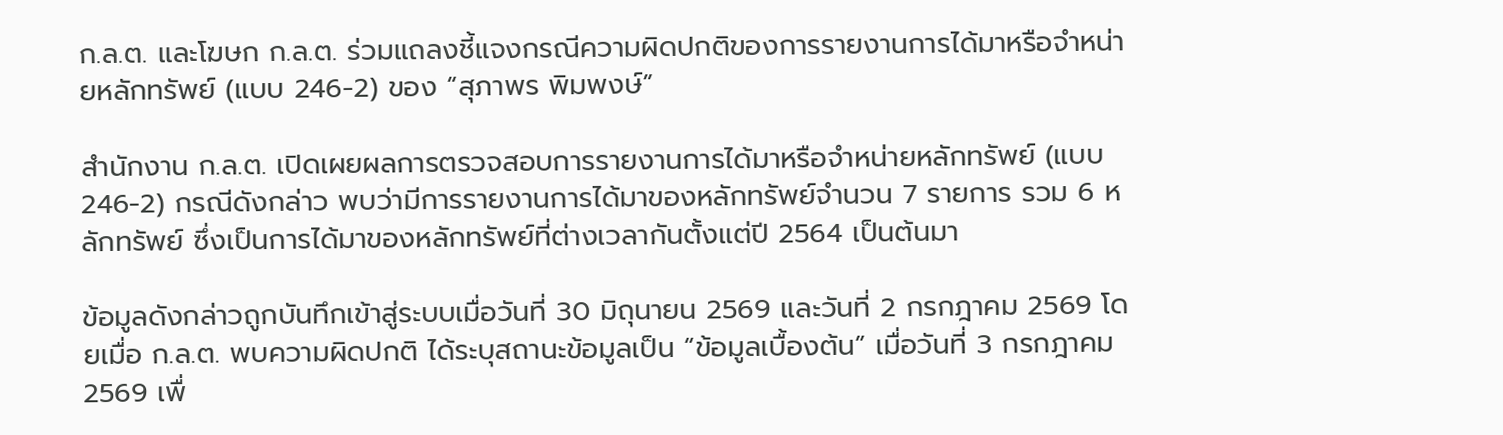ก.ล.ต. และโฆษก ก.ล.ต. ร่วมแถลงชี้แจงกรณีความผิดปกติของการรายงานการได้มาหรือจำหน่ายหลักทรัพย์ (แบบ 246-2) ของ “สุภาพร พิมพงษ์”

สำนักงาน ก.ล.ต. เปิดเผยผลการตรวจสอบการรายงานการได้มาหรือจำหน่ายหลักทรัพย์ (แบบ 246-2) กรณีดังกล่าว พบว่ามีการรายงานการได้มาของหลักทรัพย์จำนวน 7 รายการ รวม 6 หลักทรัพย์ ซึ่งเป็นการได้มาของหลักทรัพย์ที่ต่างเวลากันตั้งแต่ปี 2564 เป็นต้นมา

ข้อมูลดังกล่าวถูกบันทึกเข้าสู่ระบบเมื่อวันที่ 30 มิถุนายน 2569 และวันที่ 2 กรกฎาคม 2569 โดยเมื่อ ก.ล.ต. พบความผิดปกติ ได้ระบุสถานะข้อมูลเป็น “ข้อมูลเบื้องต้น” เมื่อวันที่ 3 กรกฎาคม 2569 เพื่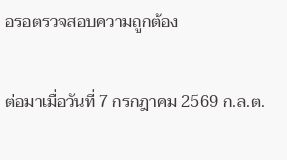อรอตรวจสอบความถูกต้อง

ต่อมาเมื่อวันที่ 7 กรกฎาคม 2569 ก.ล.ต.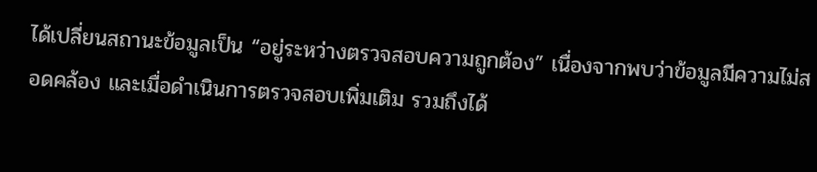ได้เปลี่ยนสถานะข้อมูลเป็น “อยู่ระหว่างตรวจสอบความถูกต้อง” เนื่องจากพบว่าข้อมูลมีความไม่สอดคล้อง และเมื่อดำเนินการตรวจสอบเพิ่มเติม รวมถึงได้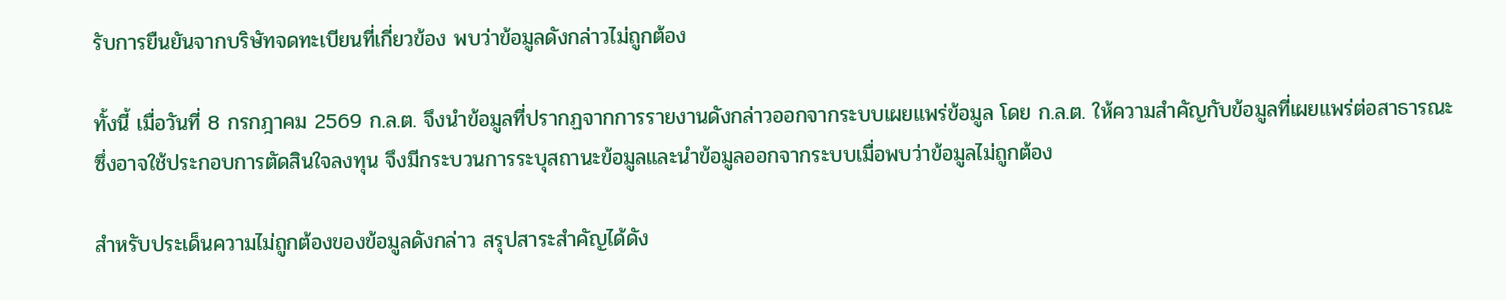รับการยืนยันจากบริษัทจดทะเบียนที่เกี่ยวข้อง พบว่าข้อมูลดังกล่าวไม่ถูกต้อง

ทั้งนี้ เมื่อวันที่ 8 กรกฎาคม 2569 ก.ล.ต. จึงนำข้อมูลที่ปรากฏจากการรายงานดังกล่าวออกจากระบบเผยแพร่ข้อมูล โดย ก.ล.ต. ให้ความสำคัญกับข้อมูลที่เผยแพร่ต่อสาธารณะ ซึ่งอาจใช้ประกอบการตัดสินใจลงทุน จึงมีกระบวนการระบุสถานะข้อมูลและนำข้อมูลออกจากระบบเมื่อพบว่าข้อมูลไม่ถูกต้อง

สำหรับประเด็นความไม่ถูกต้องของข้อมูลดังกล่าว สรุปสาระสำคัญได้ดัง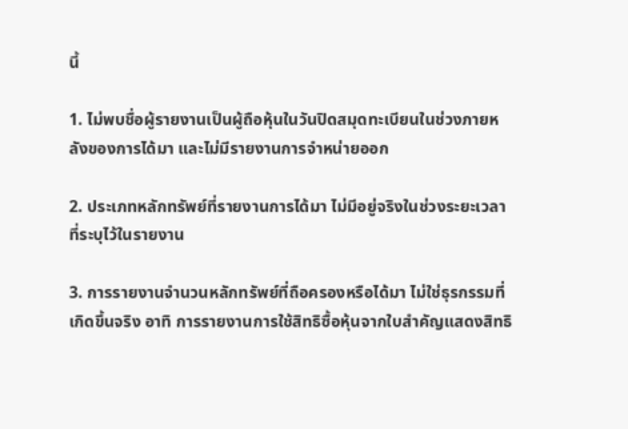นี้

1. ไม่พบชื่อผู้รายงานเป็นผู้ถือหุ้นในวันปิดสมุดทะเบียนในช่วงภายหลังของการได้มา และไม่มีรายงานการจำหน่ายออก

2. ประเภทหลักทรัพย์ที่รายงานการได้มา ไม่มีอยู่จริงในช่วงระยะเวลาที่ระบุไว้ในรายงาน

3. การรายงานจำนวนหลักทรัพย์ที่ถือครองหรือได้มา ไม่ใช่ธุรกรรมที่เกิดขึ้นจริง อาทิ การรายงานการใช้สิทธิซื้อหุ้นจากใบสำคัญแสดงสิทธิ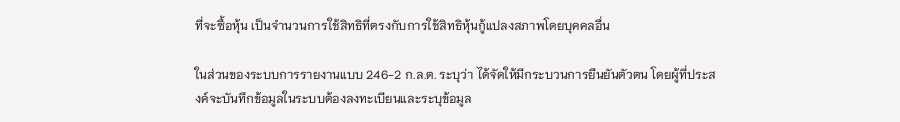ที่จะซื้อหุ้น เป็นจำนวนการใช้สิทธิที่ตรงกับการใช้สิทธิหุ้นกู้แปลงสภาพโดยบุคคลอื่น

ในส่วนของระบบการรายงานแบบ 246-2 ก.ล.ต. ระบุว่า ได้จัดให้มีกระบวนการยืนยันตัวตน โดยผู้ที่ประสงค์จะบันทึกข้อมูลในระบบต้องลงทะเบียนและระบุข้อมูล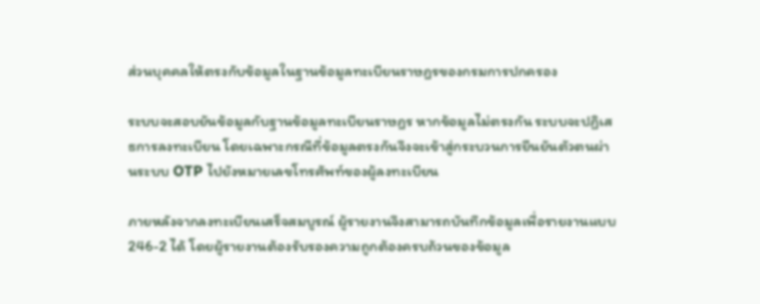ส่วนบุคคลให้ตรงกับข้อมูลในฐานข้อมูลทะเบียนราษฎรของกรมการปกครอง

ระบบจะสอบยันข้อมูลกับฐานข้อมูลทะเบียนราษฎร หากข้อมูลไม่ตรงกัน ระบบจะปฏิเสธการลงทะเบียน โดยเฉพาะกรณีที่ข้อมูลตรงกันจึงจะเข้าสู่กระบวนการยืนยันตัวตนผ่านระบบ OTP ไปยังหมายเลขโทรศัพท์ของผู้ลงทะเบียน

ภายหลังจากลงทะเบียนเสร็จสมบูรณ์ ผู้รายงานจึงสามารถบันทึกข้อมูลเพื่อรายงานแบบ 246-2 ได้ โดยผู้รายงานต้องรับรองความถูกต้องครบถ้วนของข้อมูล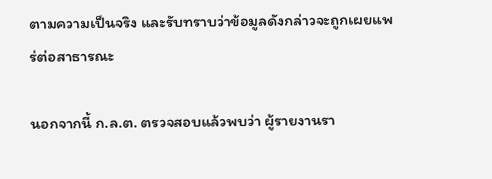ตามความเป็นจริง และรับทราบว่าข้อมูลดังกล่าวจะถูกเผยแพร่ต่อสาธารณะ

นอกจากนี้ ก.ล.ต. ตรวจสอบแล้วพบว่า ผู้รายงานรา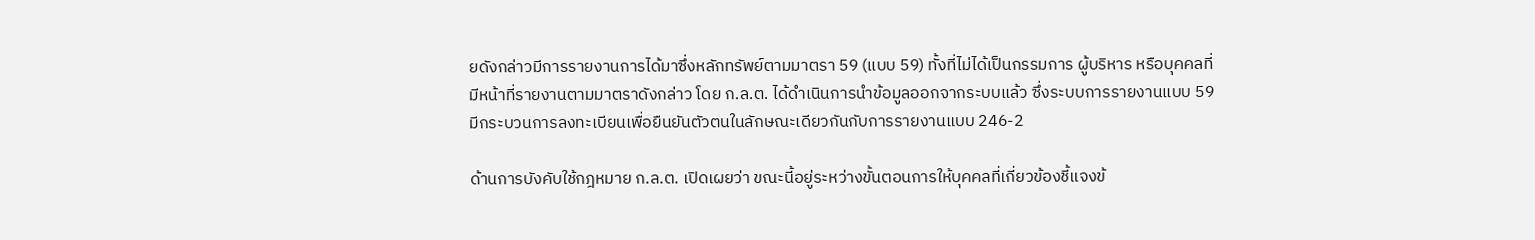ยดังกล่าวมีการรายงานการได้มาซึ่งหลักทรัพย์ตามมาตรา 59 (แบบ 59) ทั้งที่ไม่ได้เป็นกรรมการ ผู้บริหาร หรือบุคคลที่มีหน้าที่รายงานตามมาตราดังกล่าว โดย ก.ล.ต. ได้ดำเนินการนำข้อมูลออกจากระบบแล้ว ซึ่งระบบการรายงานแบบ 59 มีกระบวนการลงทะเบียนเพื่อยืนยันตัวตนในลักษณะเดียวกันกับการรายงานแบบ 246-2

ด้านการบังคับใช้กฎหมาย ก.ล.ต. เปิดเผยว่า ขณะนี้อยู่ระหว่างขั้นตอนการให้บุคคลที่เกี่ยวข้องชี้แจงข้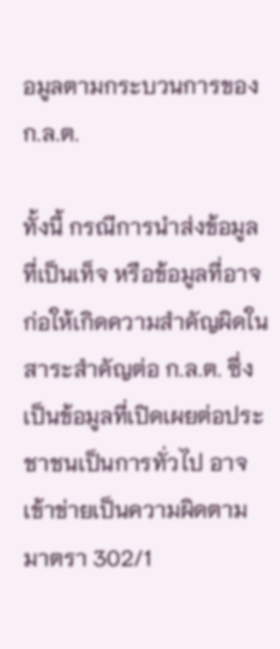อมูลตามกระบวนการของ ก.ล.ต.

ทั้งนี้ กรณีการนำส่งข้อมูลที่เป็นเท็จ หรือข้อมูลที่อาจก่อให้เกิดความสำคัญผิดในสาระสำคัญต่อ ก.ล.ต. ซึ่งเป็นข้อมูลที่เปิดเผยต่อประชาชนเป็นการทั่วไป อาจเข้าข่ายเป็นความผิดตามมาตรา 302/1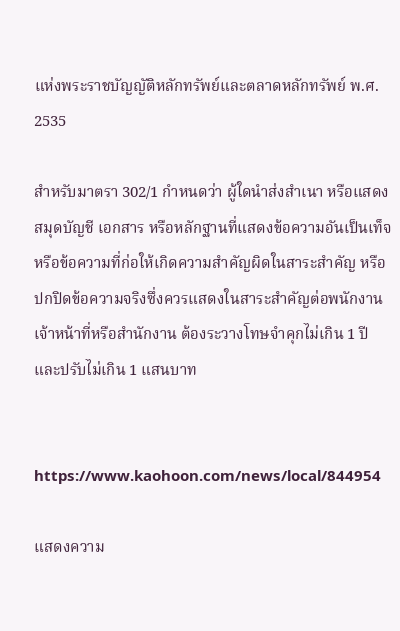แห่งพระราชบัญญัติหลักทรัพย์และตลาดหลักทรัพย์ พ.ศ. 2535

สำหรับมาตรา 302/1 กำหนดว่า ผู้ใดนำส่งสำเนา หรือแสดงสมุดบัญชี เอกสาร หรือหลักฐานที่แสดงข้อความอันเป็นเท็จ หรือข้อความที่ก่อให้เกิดความสำคัญผิดในสาระสำคัญ หรือปกปิดข้อความจริงซึ่งควรแสดงในสาระสำคัญต่อพนักงานเจ้าหน้าที่หรือสำนักงาน ต้องระวางโทษจำคุกไม่เกิน 1 ปี และปรับไม่เกิน 1 แสนบาท


https://www.kaohoon.com/news/local/844954

แสดงความ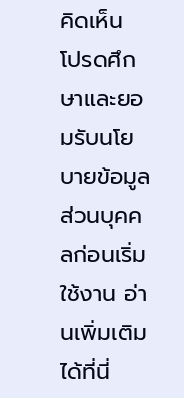คิดเห็น
โปรดศึกษาและยอมรับนโยบายข้อมูลส่วนบุคคลก่อนเริ่มใช้งาน อ่านเพิ่มเติมได้ที่นี่